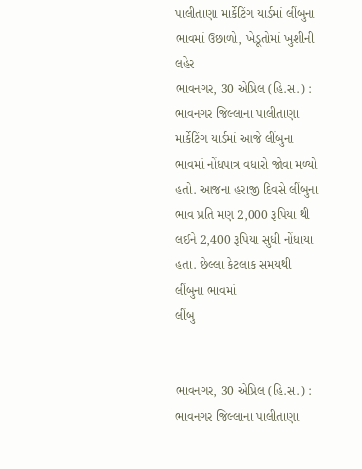પાલીતાણા માર્કેટિંગ યાર્ડમાં લીંબુના ભાવમાં ઉછાળો, ખેડૂતોમાં ખુશીની લહેર
ભાવનગર, 30 એપ્રિલ (હિ.સ.) : ભાવનગર જિલ્લાના પાલીતાણા માર્કેટિંગ યાર્ડમાં આજે લીંબુના ભાવમાં નોંધપાત્ર વધારો જોવા મળ્યો હતો. આજના હરાજી દિવસે લીંબુના ભાવ પ્રતિ મણ 2,000 રૂપિયા થી લઈને 2,400 રૂપિયા સુધી નોંધાયા હતા. છેલ્લા કેટલાક સમયથી લીંબુના ભાવમાં
લીંબુ


ભાવનગર, 30 એપ્રિલ (હિ.સ.) : ભાવનગર જિલ્લાના પાલીતાણા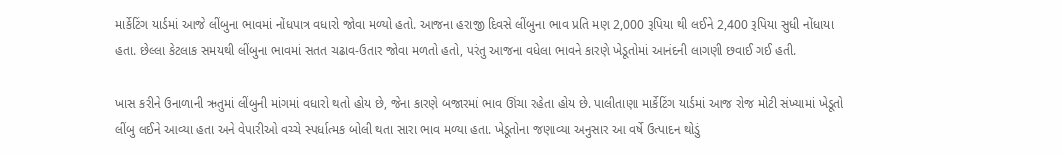માર્કેટિંગ યાર્ડમાં આજે લીંબુના ભાવમાં નોંધપાત્ર વધારો જોવા મળ્યો હતો. આજના હરાજી દિવસે લીંબુના ભાવ પ્રતિ મણ 2,000 રૂપિયા થી લઈને 2,400 રૂપિયા સુધી નોંધાયા હતા. છેલ્લા કેટલાક સમયથી લીંબુના ભાવમાં સતત ચઢાવ-ઉતાર જોવા મળતો હતો, પરંતુ આજના વધેલા ભાવને કારણે ખેડૂતોમાં આનંદની લાગણી છવાઈ ગઈ હતી.

ખાસ કરીને ઉનાળાની ઋતુમાં લીંબુની માંગમાં વધારો થતો હોય છે, જેના કારણે બજારમાં ભાવ ઊંચા રહેતા હોય છે. પાલીતાણા માર્કેટિંગ યાર્ડમાં આજ રોજ મોટી સંખ્યામાં ખેડૂતો લીંબુ લઈને આવ્યા હતા અને વેપારીઓ વચ્ચે સ્પર્ધાત્મક બોલી થતા સારા ભાવ મળ્યા હતા. ખેડૂતોના જણાવ્યા અનુસાર આ વર્ષે ઉત્પાદન થોડું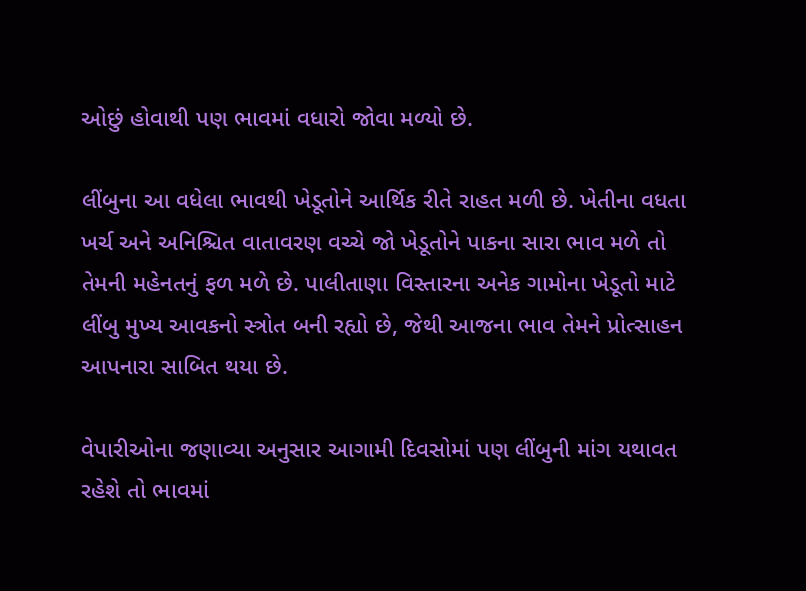ઓછું હોવાથી પણ ભાવમાં વધારો જોવા મળ્યો છે.

લીંબુના આ વધેલા ભાવથી ખેડૂતોને આર્થિક રીતે રાહત મળી છે. ખેતીના વધતા ખર્ચ અને અનિશ્ચિત વાતાવરણ વચ્ચે જો ખેડૂતોને પાકના સારા ભાવ મળે તો તેમની મહેનતનું ફળ મળે છે. પાલીતાણા વિસ્તારના અનેક ગામોના ખેડૂતો માટે લીંબુ મુખ્ય આવકનો સ્ત્રોત બની રહ્યો છે, જેથી આજના ભાવ તેમને પ્રોત્સાહન આપનારા સાબિત થયા છે.

વેપારીઓના જણાવ્યા અનુસાર આગામી દિવસોમાં પણ લીંબુની માંગ યથાવત રહેશે તો ભાવમાં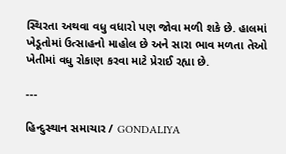સ્થિરતા અથવા વધુ વધારો પણ જોવા મળી શકે છે. હાલમાં ખેડૂતોમાં ઉત્સાહનો માહોલ છે અને સારા ભાવ મળતા તેઓ ખેતીમાં વધુ રોકાણ કરવા માટે પ્રેરાઈ રહ્યા છે.

---

હિન્દુસ્થાન સમાચાર / GONDALIYA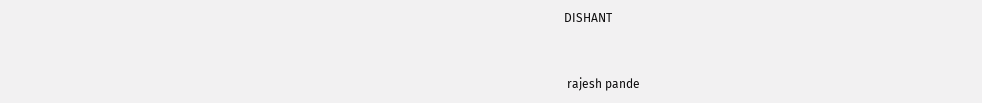DISHANT


 rajesh pande